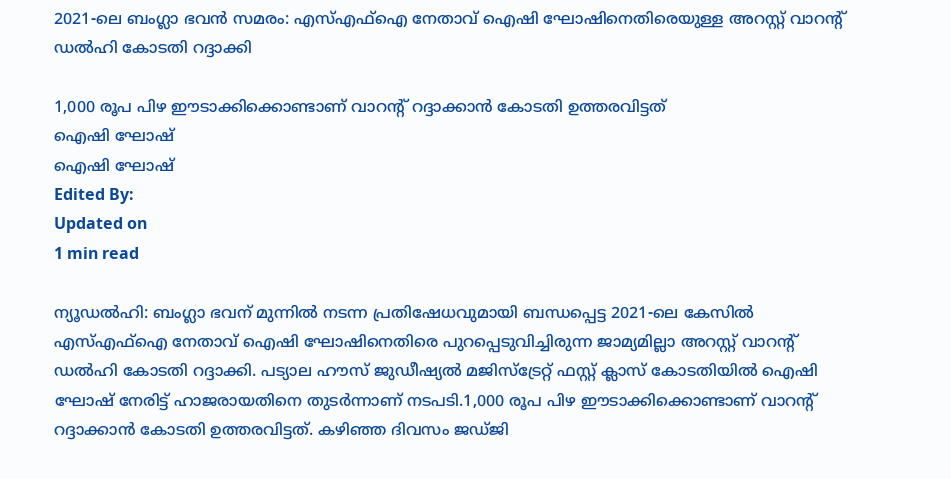2021-ലെ ബംഗ്ലാ ഭവൻ സമരം: എസ്എഫ്ഐ നേതാവ് ഐഷി ഘോഷിനെതിരെയുള്ള അറസ്റ്റ് വാറന്റ് ഡൽഹി കോടതി റദ്ദാക്കി

1,000 രൂപ പിഴ ഈടാക്കിക്കൊണ്ടാണ് വാറന്റ് റദ്ദാക്കാൻ കോടതി ഉത്തരവിട്ടത്
ഐഷി ഘോഷ്
ഐഷി ഘോഷ്
Edited By:
Updated on
1 min read

ന്യൂഡൽഹി: ബംഗ്ലാ ഭവന് മുന്നിൽ നടന്ന പ്രതിഷേധവുമായി ബന്ധപ്പെട്ട 2021-ലെ കേസിൽ എസ്എഫ്ഐ നേതാവ് ഐഷി ഘോഷിനെതിരെ പുറപ്പെടുവിച്ചിരുന്ന ജാമ്യമില്ലാ അറസ്റ്റ് വാറന്റ് ഡൽഹി കോടതി റദ്ദാക്കി. പട്യാല ഹൗസ് ജുഡീഷ്യൽ മജിസ്‌ട്രേറ്റ് ഫസ്റ്റ് ക്ലാസ് കോടതിയിൽ ഐഷി ഘോഷ് നേരിട്ട് ഹാജരായതിനെ തുടർന്നാണ് നടപടി.1,000 രൂപ പിഴ ഈടാക്കിക്കൊണ്ടാണ് വാറന്റ് റദ്ദാക്കാൻ കോടതി ഉത്തരവിട്ടത്. കഴിഞ്ഞ ദിവസം ജഡ്ജി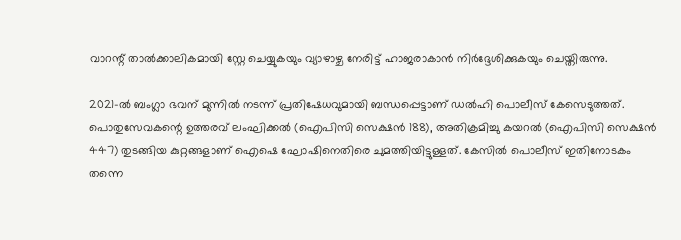വാറന്റ് താൽക്കാലികമായി സ്റ്റേ ചെയ്യുകയും വ്യാഴാഴ്ച നേരിട്ട് ഹാജരാകാൻ നിർദ്ദേശിക്കുകയും ചെയ്തിരുന്നു.

2021-ൽ ബംഗ്ലാ ഭവന് മുന്നിൽ നടന്ന് പ്രതിഷേധവുമായി ബന്ധപ്പെട്ടാണ് ഡൽഹി പൊലീസ് കേസെടുത്തത്. പൊതുസേവകന്റെ ഉത്തരവ് ലംഘിക്കൽ (ഐപിസി സെക്ഷൻ 188), അതിക്രമിച്ചു കയറൽ (ഐപിസി സെക്ഷൻ 447) തുടങ്ങിയ കുറ്റങ്ങളാണ് ഐഷെ ഘോഷിനെതിരെ ചുമത്തിയിട്ടുള്ളത്. കേസിൽ പൊലീസ് ഇതിനോടകം തന്നെ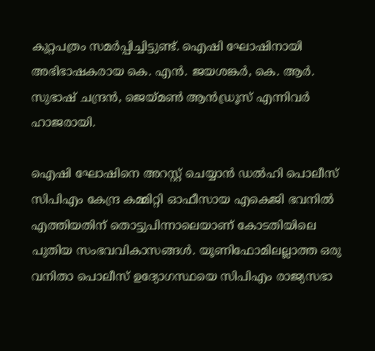കുറ്റപത്രം സമർപ്പിച്ചിട്ടുണ്ട്. ഐഷി ഘോഷിനായി അഭിഭാഷകരായ കെ. എൻ. ജയശങ്കർ, കെ. ആർ. സുഭാഷ് ചന്ദ്രൻ, ജെയ്മൺ ആൻഡ്രൂസ് എന്നിവർ ഹാജരായി.

ഐഷി ഘോഷിനെ അറസ്റ്റ് ചെയ്യാൻ ഡൽഹി പൊലീസ് സിപിഎം കേന്ദ്ര കമ്മിറ്റി ഓഫീസായ എകെജി ഭവനിൽ എത്തിയതിന് തൊട്ടുപിന്നാലെയാണ് കോടതിയിലെ പുതിയ സംഭവവികാസങ്ങൾ. യൂണിഫോമിലല്ലാത്ത ഒരു വനിതാ പൊലീസ് ഉദ്യോഗസ്ഥയെ സിപിഎം രാജ്യസഭാ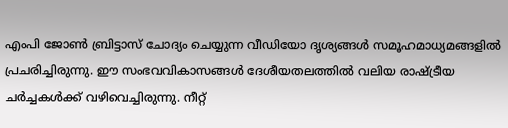എംപി ജോൺ ബ്രിട്ടാസ് ചോദ്യം ചെയ്യുന്ന വീഡിയോ ദൃശ്യങ്ങൾ സമൂഹമാധ്യമങ്ങളിൽ പ്രചരിച്ചിരുന്നു. ഈ സംഭവവികാസങ്ങൾ ദേശീയതലത്തിൽ വലിയ രാഷ്ട്രീയ ചർച്ചകൾക്ക് വഴിവെച്ചിരുന്നു. നീറ്റ്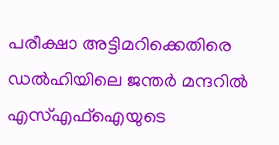പരീക്ഷാ അട്ടിമറിക്കെതിരെ ഡൽഹിയിലെ ജന്തർ മന്ദറിൽ എസ്എഫ്ഐയുടെ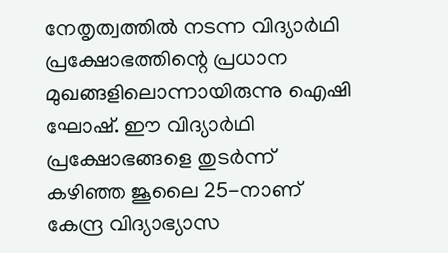നേതൃത്വത്തിൽ നടന്ന വിദ്യാർഥി പ്രക്ഷോഭത്തിന്റെ പ്രധാന മുഖങ്ങളിലൊന്നായിരുന്നു ഐഷി ഘോഷ്. ഈ വിദ്യാർഥി പ്രക്ഷോഭങ്ങളെ തുടർന്ന് കഴിഞ്ഞ ജൂലൈ 25-നാണ് കേന്ദ്ര വിദ്യാഭ്യാസ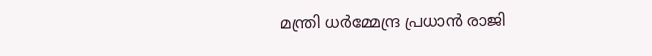മന്ത്രി ധർമ്മേന്ദ്ര പ്രധാൻ രാജി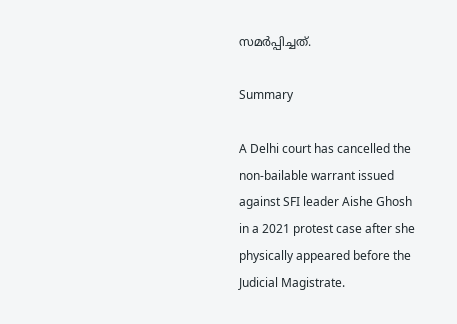സമർപ്പിച്ചത്.

Summary

A Delhi court has cancelled the non-bailable warrant issued against SFI leader Aishe Ghosh in a 2021 protest case after she physically appeared before the Judicial Magistrate.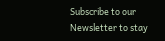Subscribe to our Newsletter to stay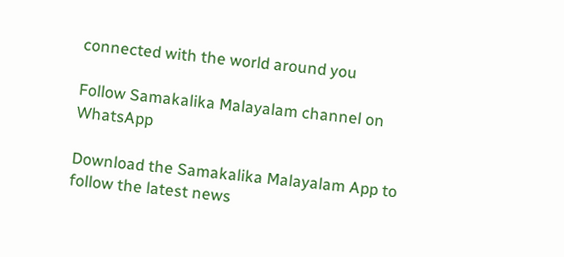connected with the world around you

Follow Samakalika Malayalam channel on WhatsApp

Download the Samakalika Malayalam App to follow the latest news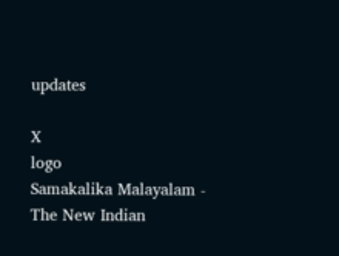updates

X
logo
Samakalika Malayalam - The New Indian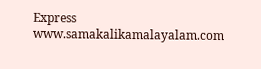Express
www.samakalikamalayalam.com